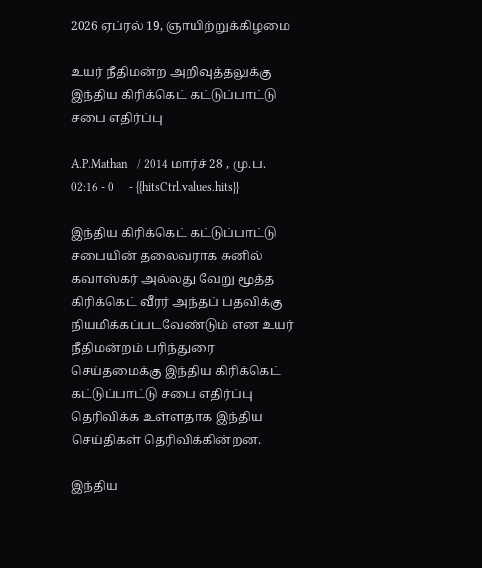2026 ஏப்ரல் 19, ஞாயிற்றுக்கிழமை

உயர் நீதிமன்ற அறிவுத்தலுக்கு இந்திய கிரிக்கெட் கட்டுப்பாட்டு சபை எதிர்ப்பு

A.P.Mathan   / 2014 மார்ச் 28 , மு.ப. 02:16 - 0     - {{hitsCtrl.values.hits}}

இந்திய கிரிக்கெட் கட்டுப்பாட்டு சபையின் தலைவராக சுனில் கவாஸ்கர் அல்லது வேறு மூத்த கிரிக்கெட் வீரர் அந்தப் பதவிக்கு நியமிக்கப்படவேண்டும் என உயர் நீதிமன்றம் பரிந்துரை செய்தமைக்கு இந்திய கிரிக்கெட் கட்டுப்பாட்டு சபை எதிர்ப்பு தெரிவிக்க உள்ளதாக இந்திய செய்திகள் தெரிவிக்கின்றன.

இந்திய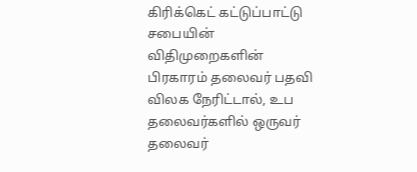கிரிக்கெட் கட்டுப்பாட்டு சபையின் விதிமுறைகளின் பிரகாரம் தலைவர் பதவி விலக நேரிட்டால், உப தலைவர்களில் ஒருவர் தலைவர்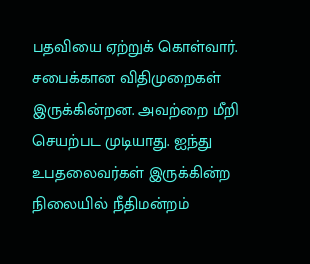பதவியை ஏற்றுக் கொள்வார். சபைக்கான விதிமுறைகள் இருக்கின்றன. அவற்றை மீறி செயற்பட முடியாது. ஐந்து உபதலைவர்கள் இருக்கின்ற நிலையில் நீதிமன்றம்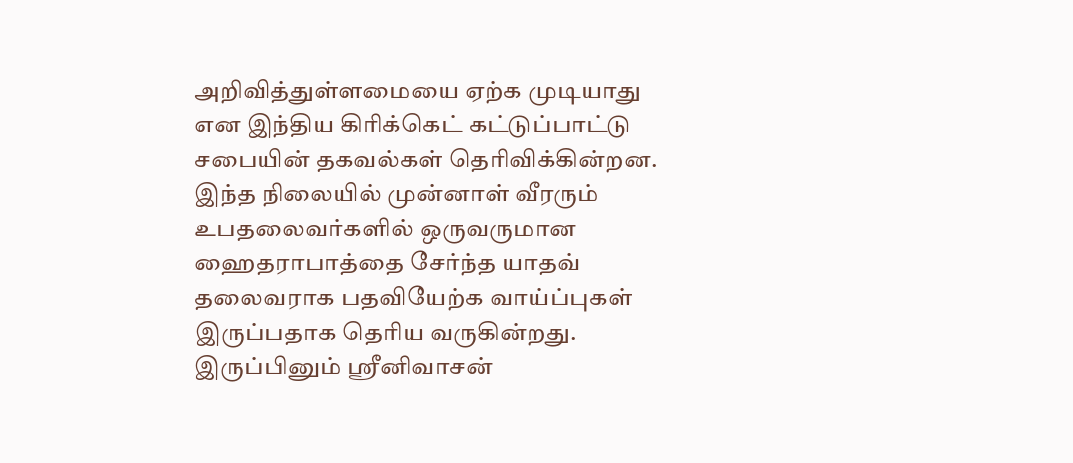அறிவித்துள்ளமையை ஏற்க முடியாது என இந்திய கிரிக்கெட் கட்டுப்பாட்டு சபையின் தகவல்கள் தெரிவிக்கின்றன. இந்த நிலையில் முன்னாள் வீரரும் உபதலைவர்களில் ஒருவருமான ஹைதராபாத்தை சேர்ந்த யாதவ் தலைவராக பதவியேற்க வாய்ப்புகள் இருப்பதாக தெரிய வருகின்றது. இருப்பினும் ஸ்ரீனிவாசன்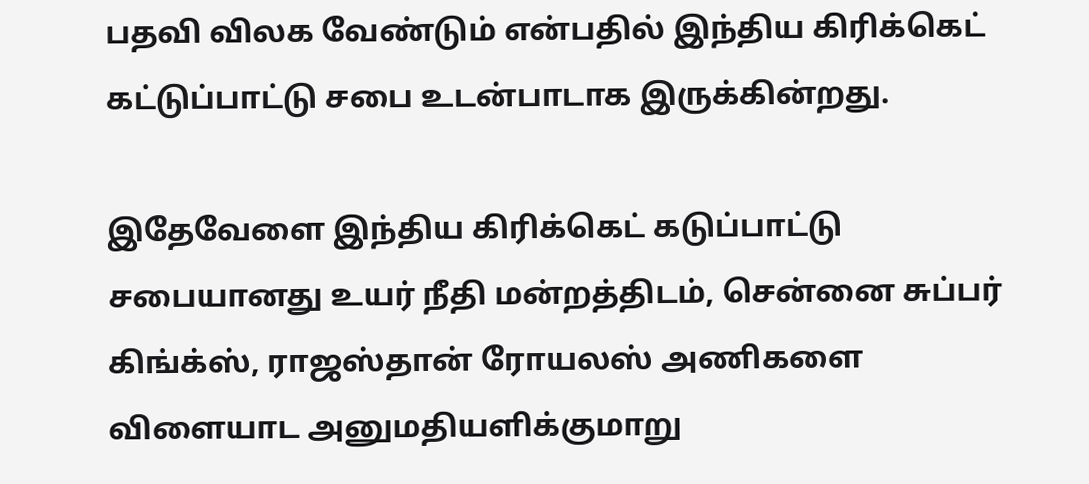பதவி விலக வேண்டும் என்பதில் இந்திய கிரிக்கெட் கட்டுப்பாட்டு சபை உடன்பாடாக இருக்கின்றது.

இதேவேளை இந்திய கிரிக்கெட் கடுப்பாட்டு சபையானது உயர் நீதி மன்றத்திடம், சென்னை சுப்பர் கிங்க்ஸ், ராஜஸ்தான் ரோயலஸ் அணிகளை விளையாட அனுமதியளிக்குமாறு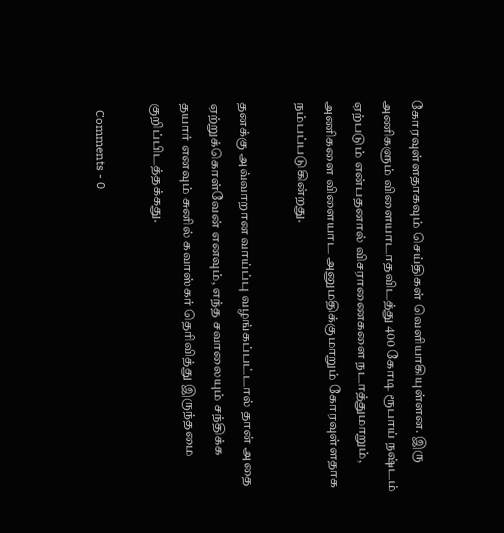கோரவுள்ளதாகவும் செய்திகள் வெளியாகியுள்ளன. இரு அணிகளும் விளையாடாதவிடத்து 400 கோடி ரூபாய் நஷ்டம் ஏற்படும் என்பதனால் விசராணைகளை நடாத்துமாறும், அணிகளை விளையாட அனுமதிக்குமாறும் கோரவுள்ளதாக நம்பப்படுகின்றது.

தனக்கு அவ்வாறான வாய்ப்பு வழங்கப்பட்டால் தான் அதை ஏற்றுக்கொள்வேன் எனவும், எந்த சவாலையும் சந்திக்க தயார் எனவும் சுனில் கவாஸ்கர் தெரிவித்து இருந்தமை குறிப்பிடத்தக்கது.

  Comments - 0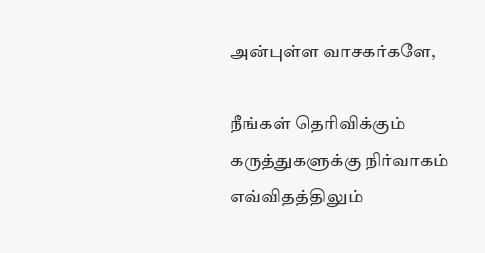அன்புள்ள வாசகர்களே,

நீங்கள் தெரிவிக்கும் கருத்துகளுக்கு நிர்வாகம் எவ்விதத்திலும்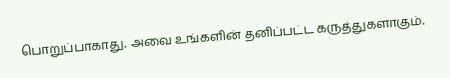பொறுப்பாகாது. அவை உங்களின் தனிப்பட்ட கருத்துகளாகும்.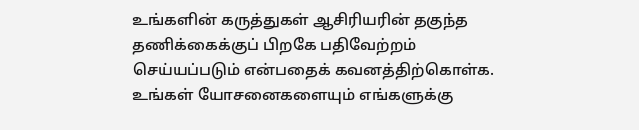உங்களின் கருத்துகள் ஆசிரியரின் தகுந்த தணிக்கைக்குப் பிறகே பதிவேற்றம் செய்யப்படும் என்பதைக் கவனத்திற்கொள்க. உங்கள் யோசனைகளையும் எங்களுக்கு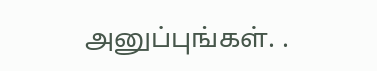அனுப்புங்கள். .